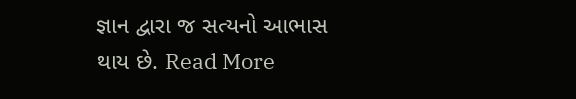જ્ઞાન દ્વારા જ સત્યનો આભાસ થાય છે. Read More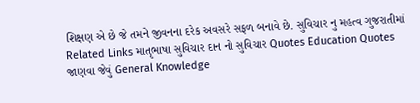શિક્ષણ એ છે જે તમને જીવનના દરેક અવસરે સફળ બનાવે છે. સુવિચાર નુ મહત્વ ગુજરાતીમાં Related Links માતૃભાષા સુવિચાર દાન નો સુવિચાર Quotes Education Quotes જાણવા જેવું General Knowledge